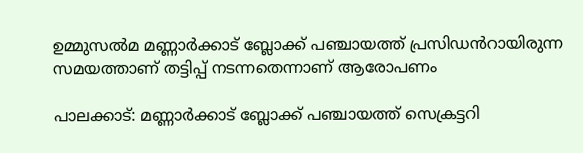ഉമ്മുസൽമ മണ്ണാര്‍ക്കാട് ബ്ലോക്ക് പഞ്ചായത്ത് പ്രസിഡൻറായിരുന്ന സമയത്താണ് തട്ടിപ്പ് നടന്നതെന്നാണ് ആരോപണം

പാലക്കാട്: മണ്ണാര്‍ക്കാട് ബ്ലോക്ക് പഞ്ചായത്ത് സെക്രട്ടറി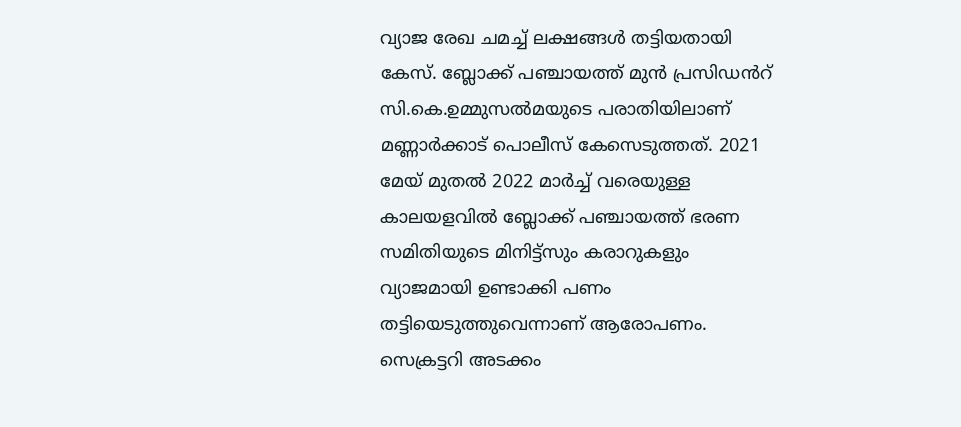വ്യാജ രേഖ ചമച്ച് ലക്ഷങ്ങൾ തട്ടിയതായി കേസ്. ബ്ലോക്ക് പഞ്ചായത്ത് മുൻ പ്രസിഡൻറ് സി.കെ.ഉമ്മുസൽമയുടെ പരാതിയിലാണ് മണ്ണാര്‍ക്കാട് പൊലീസ് കേസെടുത്തത്. 2021 മേയ് മുതൽ 2022 മാർച്ച് വരെയുള്ള കാലയളവിൽ ബ്ലോക്ക് പഞ്ചായത്ത് ഭരണ സമിതിയുടെ മിനിട്ട്സും കരാറുകളും വ്യാജമായി ഉണ്ടാക്കി പണം തട്ടിയെടുത്തുവെന്നാണ് ആരോപണം. സെക്രട്ടറി അടക്കം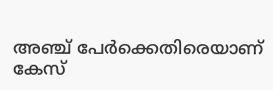അഞ്ച് പേര്‍ക്കെതിരെയാണ് കേസ്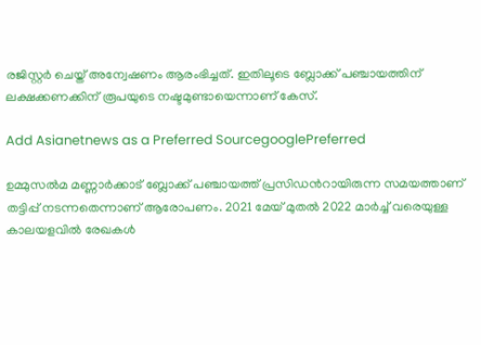രജിസ്റ്റര്‍ ചെയ്ത് അന്വേഷണം ആരംഭിച്ചത്. ഇതിലൂടെ ബ്ലോക്ക് പഞ്ചായത്തിന് ലക്ഷക്കണക്കിന് രൂപയുടെ നഷ്ടമുണ്ടായെന്നാണ് കേസ്.

Add Asianetnews as a Preferred SourcegooglePreferred

ഉമ്മുസൽമ മണ്ണാര്‍ക്കാട് ബ്ലോക്ക് പഞ്ചായത്ത് പ്രസിഡൻറായിരുന്ന സമയത്താണ് തട്ടിപ്പ് നടന്നതെന്നാണ് ആരോപണം. 2021 മേയ് മുതൽ 2022 മാർച്ച് വരെയുള്ള കാലയളവിൽ രേഖകൾ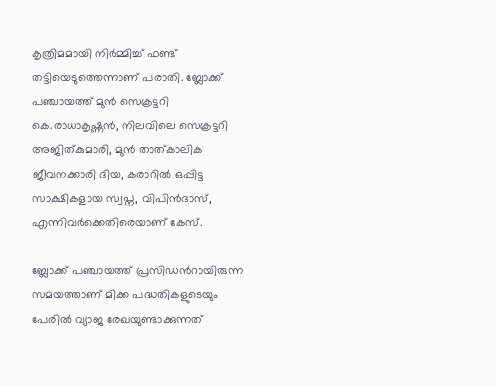കൃത്രിമമായി നിര്‍മ്മിച്ച് ഫണ്ട് തട്ടിയെടുത്തെന്നാണ് പരാതി. ബ്ലോക്ക് പഞ്ചായത്ത് മുൻ സെക്രട്ടറി കെ.രാധാകൃഷ്ണ‌ൻ, നിലവിലെ സെക്രട്ടറി അജിത്കുമാരി, മുൻ താത്കാലിക ജീവനക്കാരി ദിയ, കരാറിൽ ഒപ്പിട്ട സാക്ഷികളായ സ്വപ്ന, വിപിൻദാസ്, എന്നിവര്‍ക്കെതിരെയാണ് കേസ്.

ബ്ലോക്ക് പഞ്ചായത്ത് പ്രസിഡൻറായിരുന്ന സമയത്താണ് മിക്ക പദ്ധതികളുടെയും പേരിൽ വ്യാജ രേഖയുണ്ടാക്കുന്നത്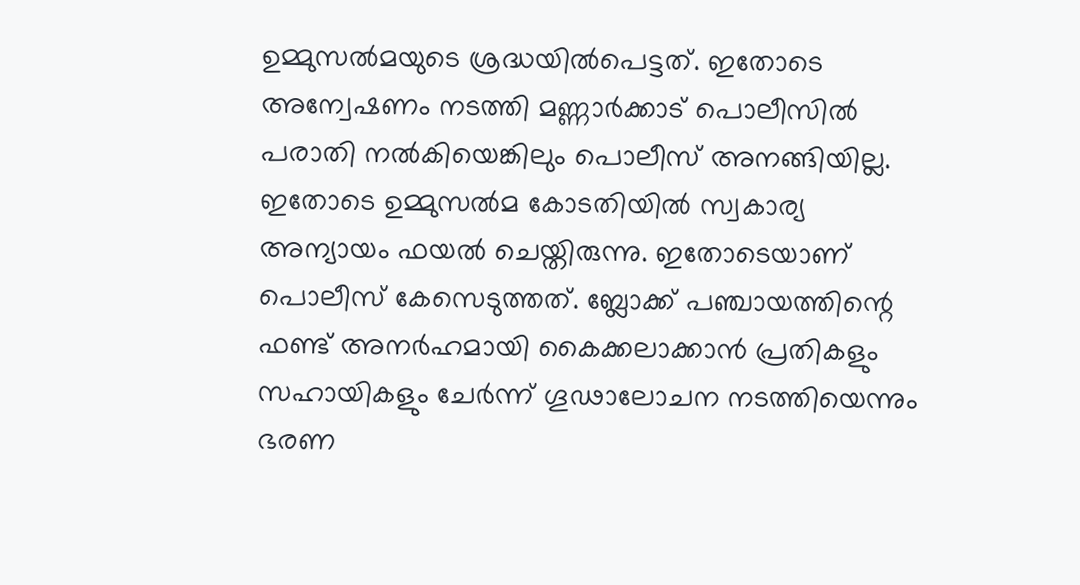ഉമ്മുസൽമയുടെ ശ്രദ്ധയിൽപെട്ടത്. ഇതോടെ അന്വേഷണം നടത്തി മണ്ണാര്‍ക്കാട് പൊലീസിൽ പരാതി നൽകിയെങ്കിലും പൊലീസ് അനങ്ങിയില്ല. ഇതോടെ ഉമ്മുസൽമ കോടതിയിൽ സ്വകാര്യ അന്യായം ഫയൽ ചെയ്തിരുന്നു. ഇതോടെയാണ് പൊലീസ് കേസെടുത്തത്. ബ്ലോക്ക് പഞ്ചായത്തിന്റെ ഫണ്ട് അനർഹമായി കൈക്കലാക്കാൻ പ്രതികളും സഹായികളും ചേര്‍ന്ന് ഗൂഢാലോചന നടത്തിയെന്നും ഭരണ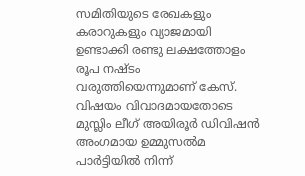സമിതിയുടെ രേഖകളും കരാറുകളും വ്യാജമായി ഉണ്ടാക്കി രണ്ടു ലക്ഷത്തോളം രൂപ നഷ്ടം വരുത്തിയെന്നുമാണ് കേസ്. വിഷയം വിവാദമായതോടെ മുസ്ലിം ലീഗ് അയിരൂര്‍ ഡിവിഷൻ അംഗമായ ഉമ്മുസൽമ പാര്‍ട്ടിയിൽ നിന്ന്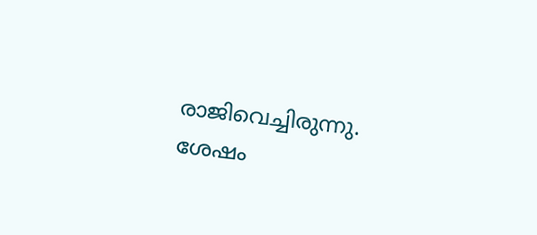രാജിവെച്ചിരുന്നു. ശേഷം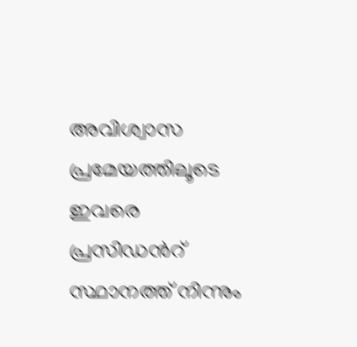അവിശ്വാസ പ്രമേയത്തിലൂടെ ഇവരെ പ്രസിഡൻറ് സ്ഥാനത്ത് നിന്നും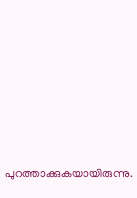പുറത്താക്കുകയായിരുന്നു.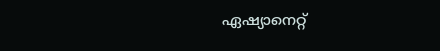ഏഷ്യാനെറ്റ്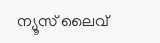ന്യൂസ് ലൈവ്